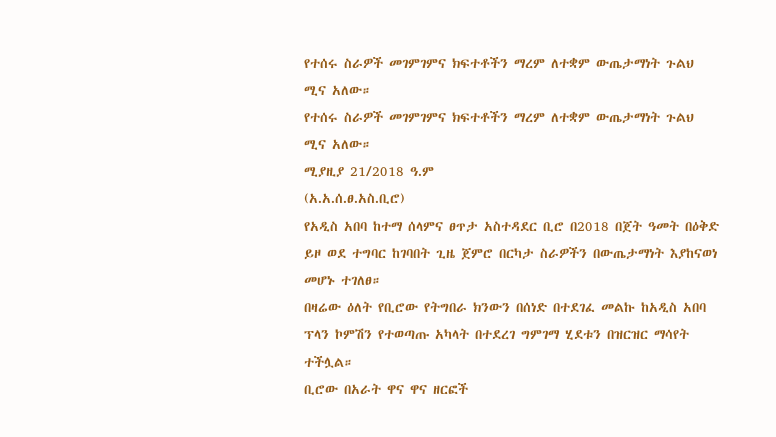የተሰሩ ስራዎች መገምገምና ክፍተቶችን ማረም ለተቋም ውጤታማነት ጉልህ ሚና አለው።
የተሰሩ ስራዎች መገምገምና ክፍተቶችን ማረም ለተቋም ውጤታማነት ጉልህ ሚና አለው።
ሚያዚያ 21/2018 ዓ.ም
(አ.አ.ሰ.ፀ.አስ.ቢሮ)
የአዲስ አበባ ከተማ ሰላምና ፀጥታ አስተዳደር ቢሮ በ2018 በጀት ዓመት በዕቅድ ይዞ ወደ ተግባር ከገባበት ጊዜ ጀምሮ በርካታ ስራዎችን በውጤታማነት እያከናወነ መሆኑ ተገለፀ።
በዛሬው ዕለት የቢሮው የትግበራ ክንውን በሰነድ በተደገፈ መልኩ ከአዲስ አበባ ፕላን ኮምሽን የተወጣጡ አካላት በተደረገ ግምገማ ሂደቱን በዝርዝር ማሳየት ተችሏል።
ቢሮው በአራት ዋና ዋና ዘርፎች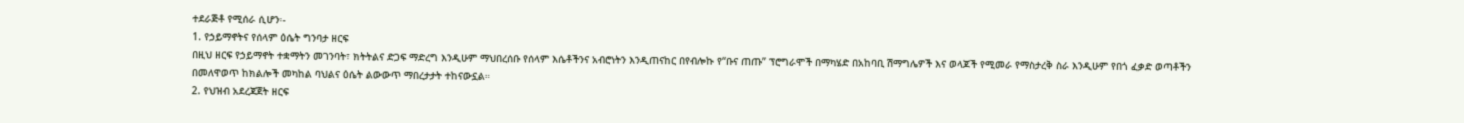ተደራጅቶ የሚሰራ ሲሆን፡-
1. የኃይማኖትና የሰላም ዕሴት ግንባታ ዘርፍ
በዚህ ዘርፍ የኃይማኖት ተቋማትን መገንባት፣ ክትትልና ድጋፍ ማድረግ እንዲሁም ማህበረሰቡ የሰላም እሴቶችንና አብሮነትን እንዲጠናከር በየብሎኩ የ“ቡና ጠጡ” ፕሮግራሞች በማካሄድ በአከባቢ ሽማግሌዎች እና ወላጆች የሚመራ የማስታረቅ ስራ እንዲሁም የበጎ ፈቃድ ወጣቶችን በመለዋወጥ ከክልሎች መካከል ባህልና ዕሴት ልውውጥ ማበረታታት ተከናውኗል።
2. የህዝብ አደረጃጀት ዘርፍ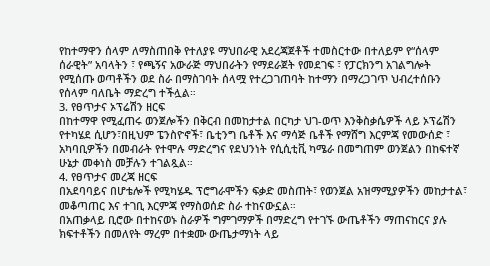የከተማዋን ሰላም ለማስጠበቅ የተለያዩ ማህበራዊ አደረጃጀቶች ተመስርተው በተለይም የ“ሰላም ሰራዊት” አባላትን ፣ የጫኝና አውራጅ ማህበራትን የማደራጀት የመደገፍ ፣ የፓርክንግ አገልግሎት የሚሰጡ ወጣቶችን ወደ ስራ በማስገባት ሰላሟ የተረጋገጠባት ከተማን በማረጋገጥ ህብረተሰቡን የሰላም ባለቤት ማድረግ ተችሏል።
3. የፀጥታና ኦፕሬሽን ዘርፍ
በከተማዋ የሚፈጠሩ ወንጀሎችን በቅርብ በመከታተል በርካታ ህገ-ወጥ እንቅስቃሴዎች ላይ ኦፕሬሽን የተካሄደ ሲሆን፣በዚህም ፔንስዮኖች፣ ቤቲንግ ቤቶች እና ማሳጅ ቤቶች የማሸግ እርምጃ የመውሰድ ፣ አካባቢዎችን በመብራት የተሞሉ ማድረግና የደህንነት የሲሲቲቪ ካሜራ በመግጠም ወንጀልን በከፍተኛ ሁኔታ መቀነስ መቻሉን ተገልጿል።
4. የፀጥታና መረጃ ዘርፍ
በአደባባይና በሆቴሎች የሚካሄዱ ፕሮግራሞችን ፍቃድ መስጠት፣ የወንጀል አዝማሚያዎችን መከታተል፣ መቆጣጠር እና ተገቢ እርምጃ የማስወሰድ ስራ ተከናውኗል።
በአጠቃላይ ቢሮው በተከናወኑ ስራዎች ግምገማዎች በማድረግ የተገኙ ውጤቶችን ማጠናከርና ያሉ ክፍተቶችን በመለየት ማረም በተቋሙ ውጤታማነት ላይ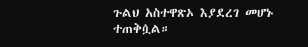ጉልህ አስተዋጽኦ እያደረገ መሆኑ ተጠቅሷል።